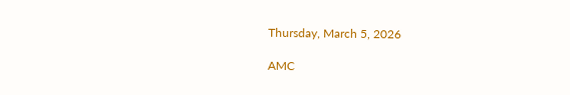Thursday, March 5, 2026

AMC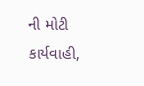ની મોટી કાર્યવાહી,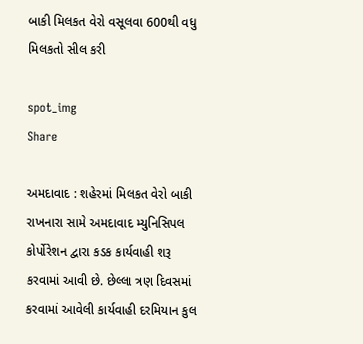બાકી મિલકત વેરો વસૂલવા 600થી વધુ મિલકતો સીલ કરી

spot_img
Share

અમદાવાદ : શહેરમાં મિલકત વેરો બાકી રાખનારા સામે અમદાવાદ મ્યુનિસિપલ કોર્પોરેશન દ્વારા કડક કાર્યવાહી શરૂ કરવામાં આવી છે. છેલ્લા ત્રણ દિવસમાં કરવામાં આવેલી કાર્યવાહી દરમિયાન કુલ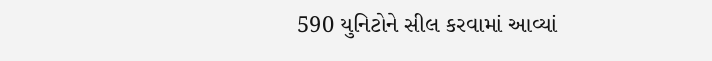590 યુનિટોને સીલ કરવામાં આવ્યાં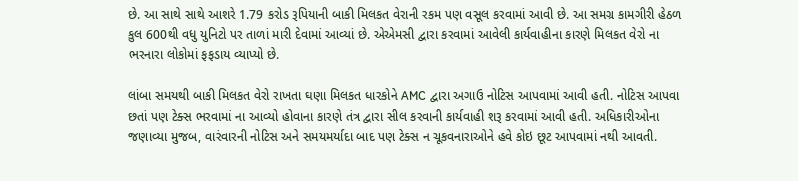છે. આ સાથે સાથે આશરે 1.79 કરોડ રૂપિયાની બાકી મિલકત વેરાની રકમ પણ વસૂલ કરવામાં આવી છે. આ સમગ્ર કામગીરી હેઠળ કુલ 600થી વધુ યુનિટો પર તાળાં મારી દેવામાં આવ્યાં છે. એએમસી દ્વારા કરવામાં આવેલી કાર્યવાહીના કારણે મિલકત વેરો ના ભરનારા લોકોમાં ફફડાય વ્યાપ્યો છે.

લાંબા સમયથી બાકી મિલકત વેરો રાખતા ઘણા મિલકત ધારકોને AMC દ્વારા અગાઉ નોટિસ આપવામાં આવી હતી. નોટિસ આપવા છતાં પણ ટેક્સ ભરવામાં ના આવ્યો હોવાના કારણે તંત્ર દ્વારા સીલ કરવાની કાર્યવાહી શરૂ કરવામાં આવી હતી. અધિકારીઓના જણાવ્યા મુજબ, વારંવારની નોટિસ અને સમયમર્યાદા બાદ પણ ટેક્સ ન ચૂકવનારાઓને હવે કોઇ છૂટ આપવામાં નથી આવતી.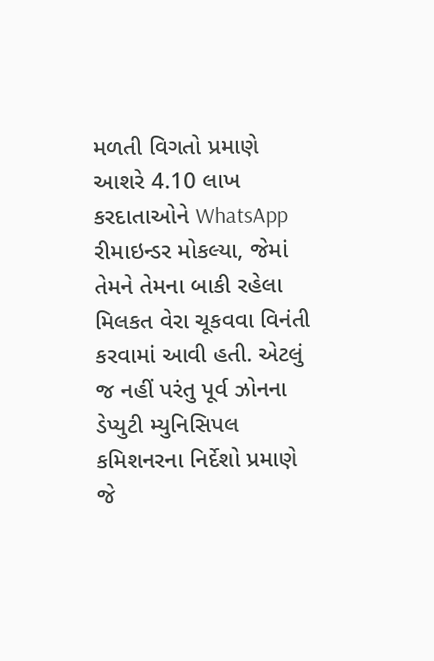મળતી વિગતો પ્રમાણે આશરે 4.10 લાખ કરદાતાઓને WhatsApp રીમાઇન્ડર મોકલ્યા, જેમાં તેમને તેમના બાકી રહેલા મિલકત વેરા ચૂકવવા વિનંતી કરવામાં આવી હતી. એટલું જ નહીં પરંતુ પૂર્વ ઝોનના ડેપ્યુટી મ્યુનિસિપલ કમિશનરના નિર્દેશો પ્રમાણે જે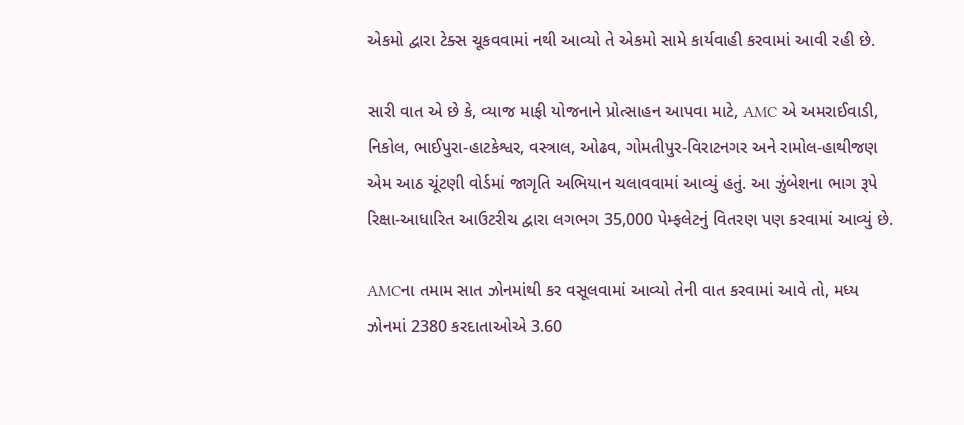એકમો દ્વારા ટેક્સ ચૂકવવામાં નથી આવ્યો તે એકમો સામે કાર્યવાહી કરવામાં આવી રહી છે.

સારી વાત એ છે કે, વ્યાજ માફી યોજનાને પ્રોત્સાહન આપવા માટે, AMC એ અમરાઈવાડી, નિકોલ, ભાઈપુરા-હાટકેશ્વર, વસ્ત્રાલ, ઓઢવ, ગોમતીપુર-વિરાટનગર અને રામોલ-હાથીજણ એમ આઠ ચૂંટણી વોર્ડમાં જાગૃતિ અભિયાન ચલાવવામાં આવ્યું હતું. આ ઝુંબેશના ભાગ રૂપે રિક્ષા-આધારિત આઉટરીચ દ્વારા લગભગ 35,000 પેમ્ફલેટનું વિતરણ પણ કરવામાં આવ્યું છે.

AMCના તમામ સાત ઝોનમાંથી કર વસૂલવામાં આવ્યો તેની વાત કરવામાં આવે તો, મધ્ય ઝોનમાં 2380 કરદાતાઓએ 3.60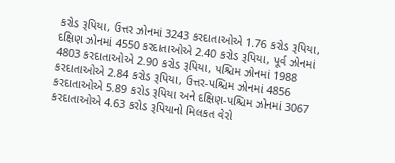કરોડ રૂપિયા, ઉત્તર ઝોનમાં 3243 કરદાતાઓએ 1.76 કરોડ રૂપિયા, દક્ષિણ ઝોનમાં 4550 કરદાતાઓએ 2.40 કરોડ રૂપિયા, પૂર્વ ઝોનમાં 4803 કરદાતાઓએ 2.90 કરોડ રૂપિયા, પશ્ચિમ ઝોનમાં 1988 કરદાતાઓએ 2.84 કરોડ રૂપિયા, ઉત્તર-પશ્ચિમ ઝોનમાં 4856 કરદાતાઓએ 5.89 કરોડ રૂપિયા અને દક્ષિણ-પશ્ચિમ ઝોનમાં 3067 કરદાતાઓએ 4.63 કરોડ રૂપિયાનો મિલકત વેરો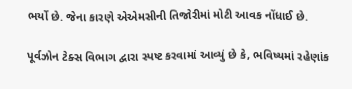ભર્યો છે. જેના કારણે એએમસીની તિજોરીમાં મોટી આવક નોંધાઈ છે.

પૂર્વઝોન ટેક્સ વિભાગ દ્વારા સ્પષ્ટ કરવામાં આવ્યું છે કે, ભવિષ્યમાં રહેણાંક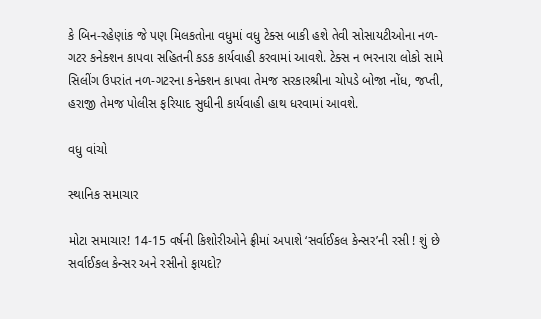કે બિન-રહેણાંક જે પણ મિલકતોના વધુમાં વધુ ટેક્સ બાકી હશે તેવી સોસાયટીઓના નળ-ગટર કનેક્શન કાપવા સહિતની કડક કાર્યવાહી કરવામાં આવશે. ટેક્સ ન ભરનારા લોકો સામે સિલીંગ ઉપરાંત નળ-ગટરના કનેક્શન કાપવા તેમજ સરકારશ્રીના ચોપડે બોજા નોંધ, જપ્તી, હરાજી તેમજ પોલીસ ફરિયાદ સુધીની કાર્યવાહી હાથ ધરવામાં આવશે.

વધુ વાંચો

સ્થાનિક સમાચાર

મોટા સમાચાર! 14-15 વર્ષની કિશોરીઓને ફ્રીમાં અપાશે ‘સર્વાઈકલ કેન્સર’ની રસી ! શું છે સર્વાઈકલ કેન્સર અને રસીનો ફાયદો?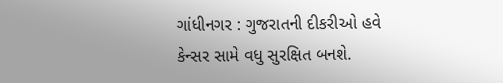ગાંધીનગર : ગુજરાતની દીકરીઓ હવે કેન્સર સામે વધુ સુરક્ષિત બનશે.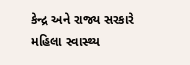કેન્દ્ર અને રાજ્ય સરકારે મહિલા સ્વાસ્થ્ય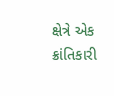ક્ષેત્રે એક ક્રાંતિકારી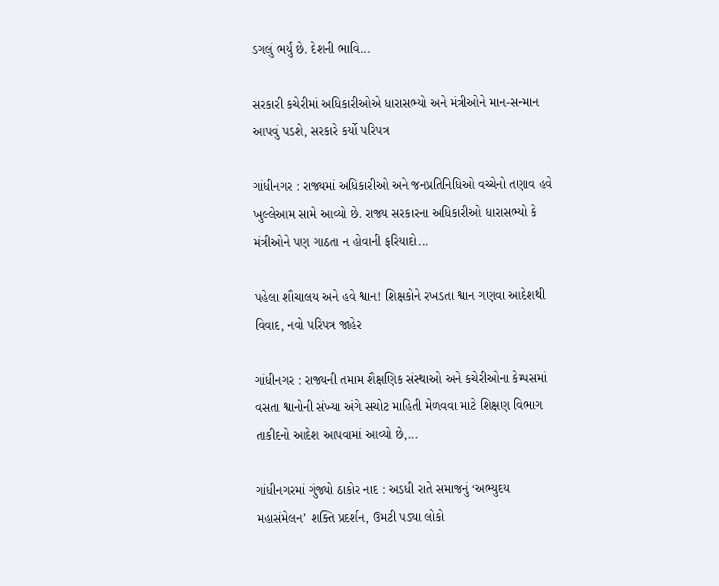ડગલું ભર્યું છે. દેશની ભાવિ...

સરકારી કચેરીમાં અધિકારીઓએ ધારાસભ્યો અને મંત્રીઓને માન-સન્માન આપવું પડશે, સરકારે કર્યો પરિપત્ર

ગાંધીનગર : રાજ્યમાં અધિકારીઓ અને જનપ્રતિનિધિઓ વચ્ચેનો તણાવ હવે ખુલ્લેઆમ સામે આવ્યો છે. રાજ્ય સરકારના અધિકારીઓ ધારાસભ્યો કે મંત્રીઓને પણ ગાઠતા ન હોવાની ફરિયાદો...

પહેલા શૌચાલય અને હવે શ્વાન! શિક્ષકોને રખડતા શ્વાન ગણવા આદેશથી વિવાદ, નવો પરિપત્ર જાહેર

ગાંધીનગર : રાજ્યની તમામ શૈક્ષણિક સંસ્થાઓ અને કચેરીઓના કેમ્પસમાં વસતા શ્વાનોની સંખ્યા અંગે સચોટ માહિતી મેળવવા માટે શિક્ષણ વિભાગ તાકીદનો આદેશ આપવામાં આવ્યો છે,...

ગાંધીનગરમાં ગુંજ્યો ઠાકોર નાદ : અડધી રાતે સમાજનું ‘અભ્યુદય મહાસંમેલન’ શક્તિ પ્રદર્શન, ઉમટી પડ્યા લોકો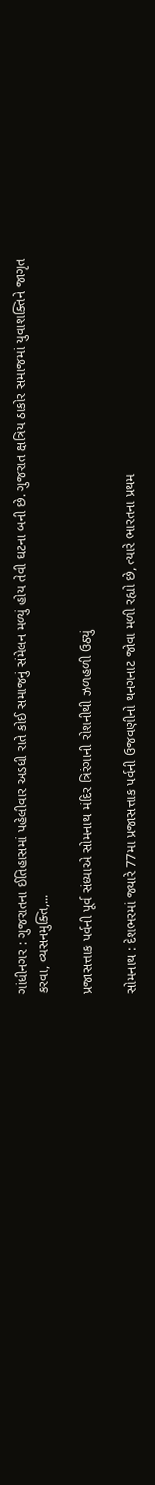ગાંધીનગર : ગુજરાતના ઈતિહાસમાં પહેલીવાર અડધી રાતે કોઈ સમાજનું સંમેલન મળ્યું હોય તેવી ઘટના બની છે. ગુજરાત ક્ષત્રિય ઠાકોર સમાજમાં યુવાશક્તિને જાગૃત કરવા, વ્યસનમુક્તિ,...

પ્રજાસત્તાક પર્વની પૂર્વ સંધ્યાએ સોમનાથ મંદિર ત્રિરંગાની રોશનીથી ઝળહળી ઉઠ્યું

સોમનાથ : દેશભરમાં જ્યારે 77મા પ્રજાસત્તાક પર્વની ઉજવણીનો થનગનાટ જોવા મળી રહ્યો છે, ત્યારે ભારતના પ્રથમ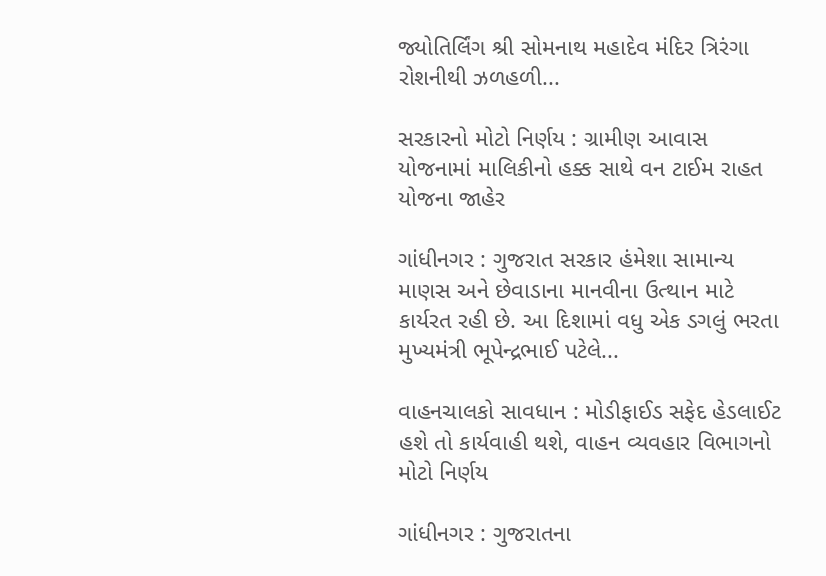જ્યોતિર્લિંગ શ્રી સોમનાથ મહાદેવ મંદિર ત્રિરંગા રોશનીથી ઝળહળી...

સરકારનો મોટો નિર્ણય : ગ્રામીણ આવાસ યોજનામાં માલિકીનો હક્ક સાથે વન ટાઈમ રાહત યોજના જાહેર

ગાંધીનગર : ગુજરાત સરકાર હંમેશા સામાન્ય માણસ અને છેવાડાના માનવીના ઉત્થાન માટે કાર્યરત રહી છે. આ દિશામાં વધુ એક ડગલું ભરતા મુખ્યમંત્રી ભૂપેન્દ્રભાઈ પટેલે...

વાહનચાલકો સાવધાન : મોડીફાઈડ સફેદ હેડલાઈટ હશે તો કાર્યવાહી થશે, વાહન વ્યવહાર વિભાગનો મોટો નિર્ણય

ગાંધીનગર : ગુજરાતના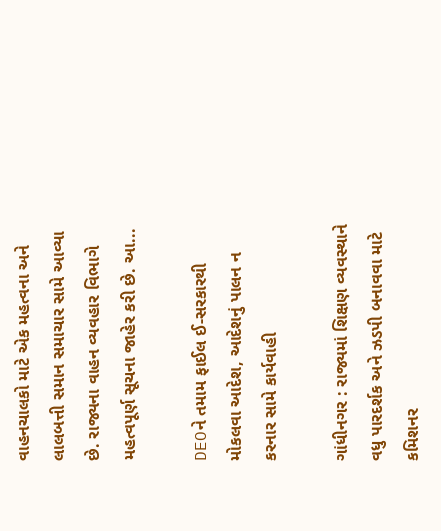વાહનચાલકો માટે એક મહત્વના અને લાલબત્તી સમાન સમાચાર સામે આવ્યા છે. રાજ્યના વાહન વ્યવહાર વિભાગે મહત્વપૂર્ણ સૂચના જાહેર કરી છે. આ...

DEOને તમામ ફાઈલ ઈ-સરકારથી મોકલવા આદેશ, આદેશનું પાલન ન કરનાર સામે કાર્યવાહી

ગાંધીનગર : રાજ્યમાં શિક્ષણ વ્યવસ્થાને વધુ પારદર્શક અને ઝડપી બનાવવા માટે કમિશનર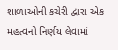શાળાઓની કચેરી દ્વારા એક મહત્વનો નિર્ણય લેવામાં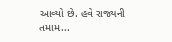આવ્યો છે. હવે રાજ્યની તમામ...